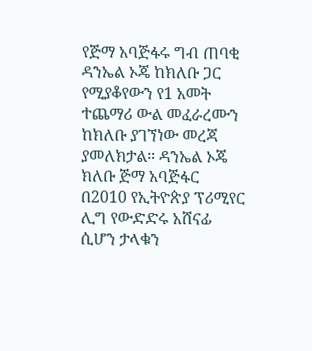የጅማ አባጅፋሩ ግብ ጠባቂ ዳንኤል ኦጄ ከክለቡ ጋር የሚያቆየውን የ1 አመት ተጨማሪ ውል መፈራረሙን ከክለቡ ያገኘነው መረጃ ያመለክታል። ዳንኤል ኦጄ ክለቡ ጅማ አባጅፋር በ2010 የኢትዮጵያ ፕሪሚየር ሊግ የውድድሩ አሸናፊ ሲሆን ታላቁን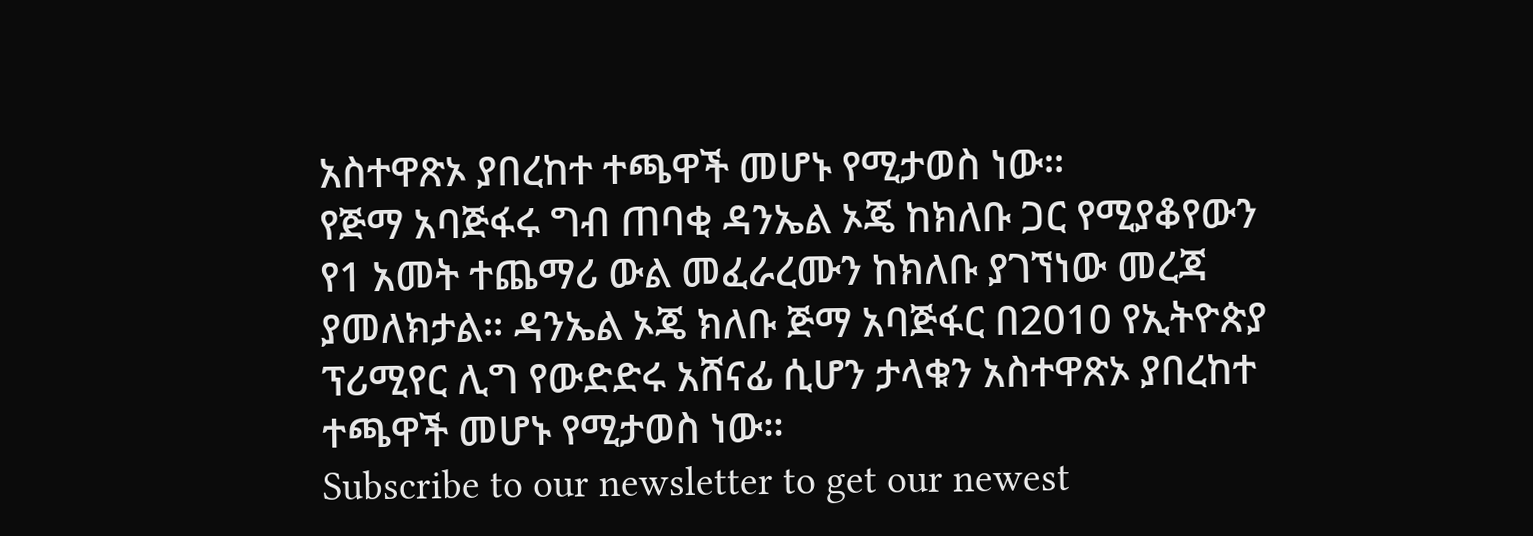አስተዋጽኦ ያበረከተ ተጫዋች መሆኑ የሚታወስ ነው።
የጅማ አባጅፋሩ ግብ ጠባቂ ዳንኤል ኦጄ ከክለቡ ጋር የሚያቆየውን የ1 አመት ተጨማሪ ውል መፈራረሙን ከክለቡ ያገኘነው መረጃ ያመለክታል። ዳንኤል ኦጄ ክለቡ ጅማ አባጅፋር በ2010 የኢትዮጵያ ፕሪሚየር ሊግ የውድድሩ አሸናፊ ሲሆን ታላቁን አስተዋጽኦ ያበረከተ ተጫዋች መሆኑ የሚታወስ ነው።
Subscribe to our newsletter to get our newest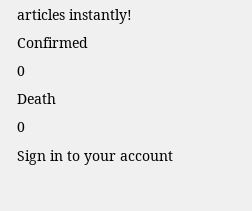articles instantly!
Confirmed
0
Death
0
Sign in to your account